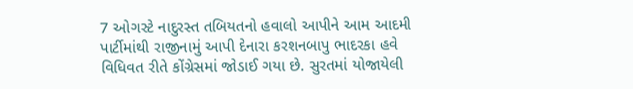7 ઓગસ્ટે નાદુરસ્ત તબિયતનો હવાલો આપીને આમ આદમી પાર્ટીમાંથી રાજીનામું આપી દેનારા કરશનબાપુ ભાદરકા હવે વિધિવત રીતે કોંગ્રેસમાં જોડાઈ ગયા છે. સુરતમાં યોજાયેલી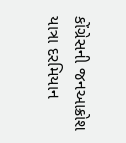કોંગ્રેસની જનઆક્રોશ યાત્રા દરમિયાન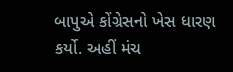બાપુએ કોંગ્રેસનો ખેસ ધારણ કર્યો. અહીં મંચ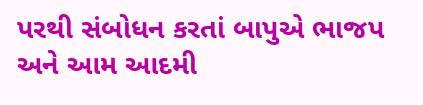પરથી સંબોધન કરતાં બાપુએ ભાજપ અને આમ આદમી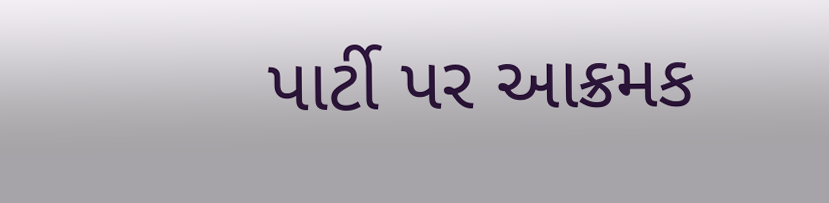પાર્ટી પર આક્રમક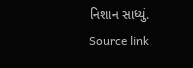નિશાન સાધ્યું.
Source link